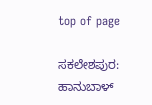top of page

ಸಕಲೇಶಪುರ: ಹಾನುಬಾಳ್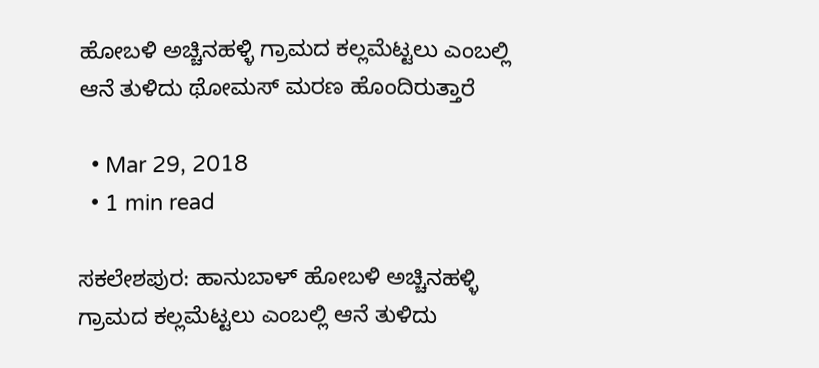ಹೋಬಳಿ ಅಚ್ಚಿನಹಳ್ಳಿ ಗ್ರಾಮದ ಕಲ್ಲಮೆಟ್ಟಲು ಎಂಬಲ್ಲಿ ಆನೆ ತುಳಿದು ಥೋಮಸ್ ಮರಣ ಹೊಂದಿರುತ್ತಾರೆ

  • Mar 29, 2018
  • 1 min read

ಸಕಲೇಶಪುರ: ಹಾನುಬಾಳ್ ಹೋಬಳಿ ಅಚ್ಚಿನಹಳ್ಳಿ ಗ್ರಾಮದ ಕಲ್ಲಮೆಟ್ಟಲು ಎಂಬಲ್ಲಿ ಆನೆ ತುಳಿದು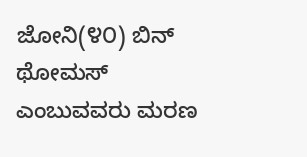ಜೋನಿ(೪೦) ಬಿನ್ ಥೋಮಸ್ ಎಂಬುವವರು ಮರಣ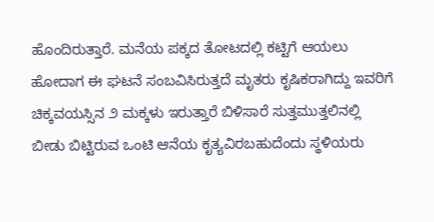ಹೊಂದಿರುತ್ತಾರೆ. ಮನೆಯ ಪಕ್ಕದ ತೋಟದಲ್ಲಿ ಕಟ್ಟಿಗೆ ಆಯಲು ಹೋದಾಗ ಈ ಘಟನೆ ಸಂಬವಿಸಿರುತ್ತದೆ ಮೃತರು ಕೃಷಿಕರಾಗಿದ್ದು ಇವರಿಗೆ ಚಿಕ್ಕವಯಸ್ಸಿನ ೨ ಮಕ್ಕಳು ಇರುತ್ತಾರೆ ಬಿಳಿಸಾರೆ ಸುತ್ತಮುತ್ತಲಿನಲ್ಲಿ ಬೀಡು ಬಿಟ್ಟಿರುವ ಒಂಟಿ ಆನೆಯ ಕೃತ್ಯವಿರಬಹುದೆಂದು ಸ್ಥಳಿಯರು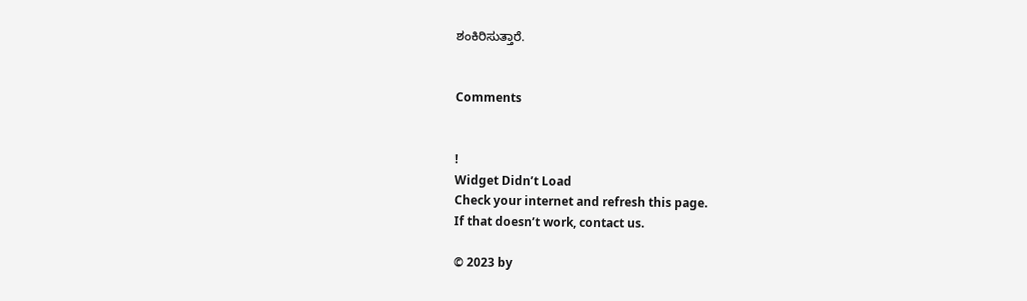ಶಂಕಿರಿಸುತ್ತಾರೆ.


Comments


!
Widget Didn’t Load
Check your internet and refresh this page.
If that doesn’t work, contact us.

© 2023 by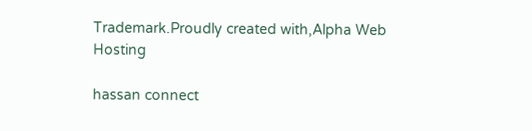Trademark.Proudly created with,Alpha Web Hosting

hassan connect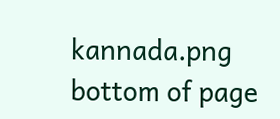kannada.png
bottom of page